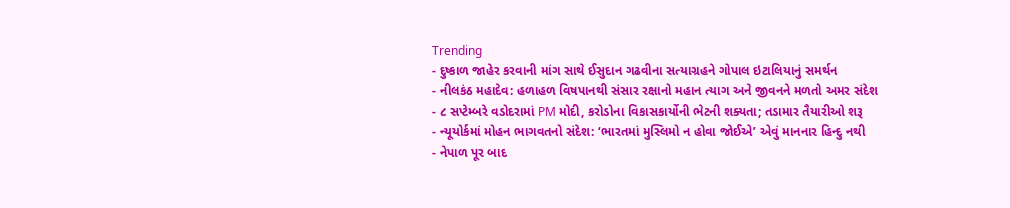Trending
- દુષ્કાળ જાહેર કરવાની માંગ સાથે ઈસુદાન ગઢવીના સત્યાગ્રહને ગોપાલ ઇટાલિયાનું સમર્થન
- નીલકંઠ મહાદેવ: હળાહળ વિષપાનથી સંસાર રક્ષાનો મહાન ત્યાગ અને જીવનને મળતો અમર સંદેશ
- ૮ સપ્ટેમ્બરે વડોદરામાં PM મોદી, કરોડોના વિકાસકાર્યોની ભેટની શક્યતા; તડામાર તૈયારીઓ શરૂ
- ન્યૂયોર્કમાં મોહન ભાગવતનો સંદેશ: ‘ભારતમાં મુસ્લિમો ન હોવા જોઈએ’ એવું માનનાર હિન્દુ નથી
- નેપાળ પૂર બાદ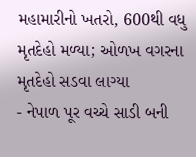મહામારીનો ખતરો, 600થી વધુ મૃતદેહો મળ્યા; ઓળખ વગરના મૃતદેહો સડવા લાગ્યા
- નેપાળ પૂર વચ્ચે સાડી બની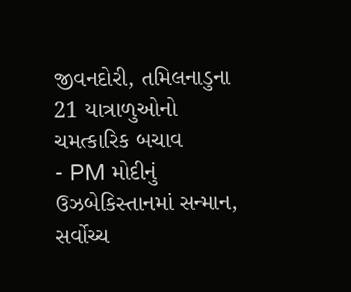જીવનદોરી, તમિલનાડુના 21 યાત્રાળુઓનો ચમત્કારિક બચાવ
- PM મોદીનું ઉઝબેકિસ્તાનમાં સન્માન, સર્વોચ્ચ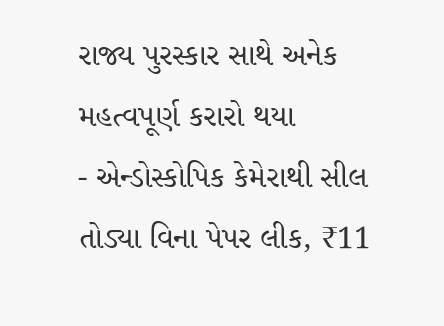રાજ્ય પુરસ્કાર સાથે અનેક મહત્વપૂર્ણ કરારો થયા
- એન્ડોસ્કોપિક કેમેરાથી સીલ તોડ્યા વિના પેપર લીક, ₹11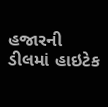હજારની ડીલમાં હાઇટેક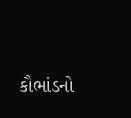કૌભાંડનો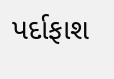પર્દાફાશ